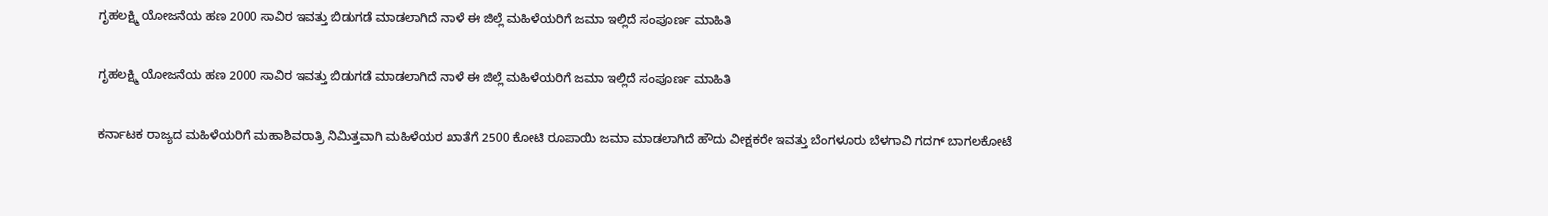ಗೃಹಲಕ್ಷ್ಮಿ ಯೋಜನೆಯ ಹಣ 2000 ಸಾವಿರ ಇವತ್ತು ಬಿಡುಗಡೆ ಮಾಡಲಾಗಿದೆ ನಾಳೆ ಈ ಜಿಲ್ಲೆ ಮಹಿಳೆಯರಿಗೆ ಜಮಾ ಇಲ್ಲಿದೆ ಸಂಪೂರ್ಣ ಮಾಹಿತಿ

ಗೃಹಲಕ್ಷ್ಮಿ ಯೋಜನೆಯ ಹಣ 2000 ಸಾವಿರ ಇವತ್ತು ಬಿಡುಗಡೆ ಮಾಡಲಾಗಿದೆ ನಾಳೆ ಈ ಜಿಲ್ಲೆ ಮಹಿಳೆಯರಿಗೆ ಜಮಾ ಇಲ್ಲಿದೆ ಸಂಪೂರ್ಣ ಮಾಹಿತಿ

ಕರ್ನಾಟಕ ರಾಜ್ಯದ ಮಹಿಳೆಯರಿಗೆ ಮಹಾಶಿವರಾತ್ರಿ ನಿಮಿತ್ತವಾಗಿ ಮಹಿಳೆಯರ ಖಾತೆಗೆ 2500 ಕೋಟಿ ರೂಪಾಯಿ ಜಮಾ ಮಾಡಲಾಗಿದೆ ಹೌದು ವೀಕ್ಷಕರೇ ಇವತ್ತು ಬೆಂಗಳೂರು ಬೆಳಗಾವಿ ಗದಗ್ ಬಾಗಲಕೋಟೆ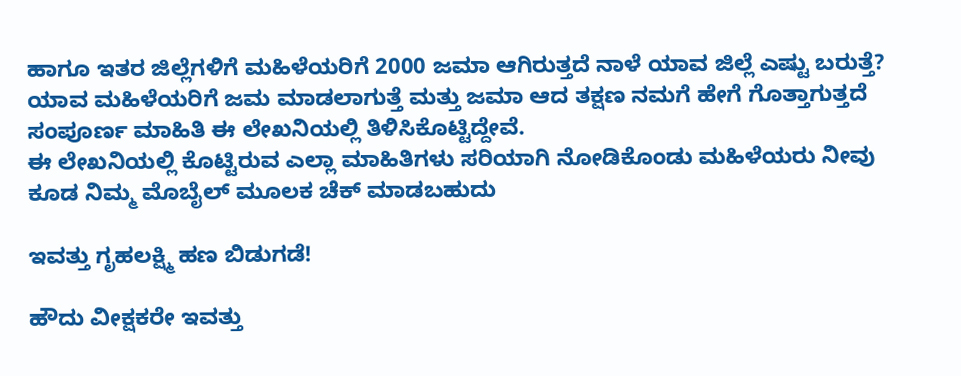ಹಾಗೂ ಇತರ ಜಿಲ್ಲೆಗಳಿಗೆ ಮಹಿಳೆಯರಿಗೆ 2000 ಜಮಾ ಆಗಿರುತ್ತದೆ ನಾಳೆ ಯಾವ ಜಿಲ್ಲೆ ಎಷ್ಟು ಬರುತ್ತೆ? ಯಾವ ಮಹಿಳೆಯರಿಗೆ ಜಮ ಮಾಡಲಾಗುತ್ತೆ ಮತ್ತು ಜಮಾ ಆದ ತಕ್ಷಣ ನಮಗೆ ಹೇಗೆ ಗೊತ್ತಾಗುತ್ತದೆ ಸಂಪೂರ್ಣ ಮಾಹಿತಿ ಈ ಲೇಖನಿಯಲ್ಲಿ ತಿಳಿಸಿಕೊಟ್ಟಿದ್ದೇವೆ.
ಈ ಲೇಖನಿಯಲ್ಲಿ ಕೊಟ್ಟಿರುವ ಎಲ್ಲಾ ಮಾಹಿತಿಗಳು ಸರಿಯಾಗಿ ನೋಡಿಕೊಂಡು ಮಹಿಳೆಯರು ನೀವು ಕೂಡ ನಿಮ್ಮ ಮೊಬೈಲ್ ಮೂಲಕ ಚೆಕ್ ಮಾಡಬಹುದು

ಇವತ್ತು ಗೃಹಲಕ್ಷ್ಮಿ ಹಣ ಬಿಡುಗಡೆ!

ಹೌದು ವೀಕ್ಷಕರೇ ಇವತ್ತು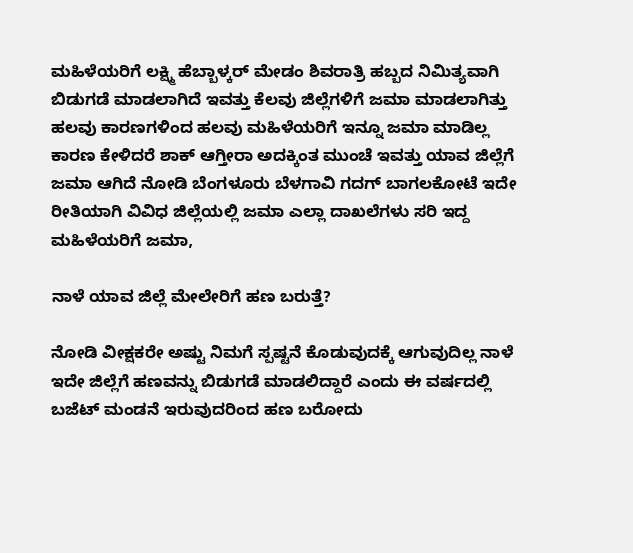ಮಹಿಳೆಯರಿಗೆ ಲಕ್ಷ್ಮಿ ಹೆಬ್ಬಾಳ್ಕರ್ ಮೇಡಂ ಶಿವರಾತ್ರಿ ಹಬ್ಬದ ನಿಮಿತ್ಯವಾಗಿ ಬಿಡುಗಡೆ ಮಾಡಲಾಗಿದೆ ಇವತ್ತು ಕೆಲವು ಜಿಲ್ಲೆಗಳಿಗೆ ಜಮಾ ಮಾಡಲಾಗಿತ್ತು ಹಲವು ಕಾರಣಗಳಿಂದ ಹಲವು ಮಹಿಳೆಯರಿಗೆ ಇನ್ನೂ ಜಮಾ ಮಾಡಿಲ್ಲ ಕಾರಣ ಕೇಳಿದರೆ ಶಾಕ್ ಆಗ್ತೀರಾ ಅದಕ್ಕಿಂತ ಮುಂಚೆ ಇವತ್ತು ಯಾವ ಜಿಲ್ಲೆಗೆ ಜಮಾ ಆಗಿದೆ ನೋಡಿ ಬೆಂಗಳೂರು ಬೆಳಗಾವಿ ಗದಗ್ ಬಾಗಲಕೋಟೆ ಇದೇ ರೀತಿಯಾಗಿ ವಿವಿಧ ಜಿಲ್ಲೆಯಲ್ಲಿ ಜಮಾ ಎಲ್ಲಾ ದಾಖಲೆಗಳು ಸರಿ ಇದ್ದ ಮಹಿಳೆಯರಿಗೆ ಜಮಾ,

ನಾಳೆ ಯಾವ ಜಿಲ್ಲೆ ಮೇಲೇರಿಗೆ ಹಣ ಬರುತ್ತೆ?

ನೋಡಿ ವೀಕ್ಷಕರೇ ಅಷ್ಟು ನಿಮಗೆ ಸ್ಪಷ್ಟನೆ ಕೊಡುವುದಕ್ಕೆ ಆಗುವುದಿಲ್ಲ ನಾಳೆ ಇದೇ ಜಿಲ್ಲೆಗೆ ಹಣವನ್ನು ಬಿಡುಗಡೆ ಮಾಡಲಿದ್ದಾರೆ ಎಂದು ಈ ವರ್ಷದಲ್ಲಿ ಬಜೆಟ್ ಮಂಡನೆ ಇರುವುದರಿಂದ ಹಣ ಬರೋದು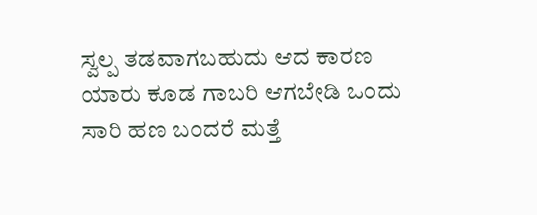ಸ್ವಲ್ಪ ತಡವಾಗಬಹುದು ಆದ ಕಾರಣ ಯಾರು ಕೂಡ ಗಾಬರಿ ಆಗಬೇಡಿ ಒಂದು ಸಾರಿ ಹಣ ಬಂದರೆ ಮತ್ತೆ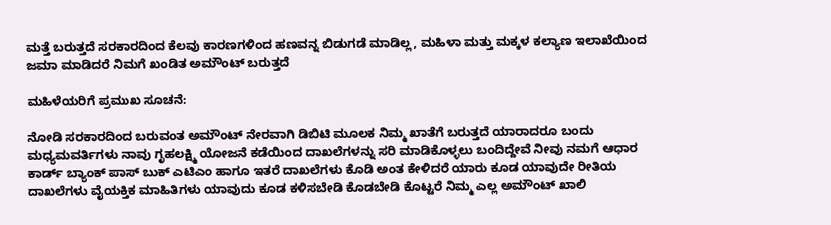ಮತ್ತೆ ಬರುತ್ತದೆ ಸರಕಾರದಿಂದ ಕೆಲವು ಕಾರಣಗಳಿಂದ ಹಣವನ್ನ ಬಿಡುಗಡೆ ಮಾಡಿಲ್ಲ, ಮಹಿಳಾ ಮತ್ತು ಮಕ್ಕಳ ಕಲ್ಯಾಣ ಇಲಾಖೆಯಿಂದ ಜಮಾ ಮಾಡಿದರೆ ನಿಮಗೆ ಖಂಡಿತ ಅಮೌಂಟ್ ಬರುತ್ತದೆ

ಮಹಿಳೆಯರಿಗೆ ಪ್ರಮುಖ ಸೂಚನೆ:

ನೋಡಿ ಸರಕಾರದಿಂದ ಬರುವಂತ ಅಮೌಂಟ್ ನೇರವಾಗಿ ಡಿಬಿಟಿ ಮೂಲಕ ನಿಮ್ಮ ಖಾತೆಗೆ ಬರುತ್ತದೆ ಯಾರಾದರೂ ಬಂದು ಮಧ್ಯಮವರ್ತಿಗಳು ನಾವು ಗೃಹಲಕ್ಷ್ಮಿ ಯೋಜನೆ ಕಡೆಯಿಂದ ದಾಖಲೆಗಳನ್ನು ಸರಿ ಮಾಡಿಕೊಳ್ಳಲು ಬಂದಿದ್ದೇವೆ ನೀವು ನಮಗೆ ಆಧಾರ ಕಾರ್ಡ್ ಬ್ಯಾಂಕ್ ಪಾಸ್ ಬುಕ್ ಎಟಿಎಂ ಹಾಗೂ ಇತರೆ ದಾಖಲೆಗಳು ಕೊಡಿ ಅಂತ ಕೇಳಿದರೆ ಯಾರು ಕೂಡ ಯಾವುದೇ ರೀತಿಯ ದಾಖಲೆಗಳು ವೈಯಕ್ತಿಕ ಮಾಹಿತಿಗಳು ಯಾವುದು ಕೂಡ ಕಳಿಸಬೇಡಿ ಕೊಡಬೇಡಿ ಕೊಟ್ಟರೆ ನಿಮ್ಮ ಎಲ್ಲ ಅಮೌಂಟ್ ಖಾಲಿ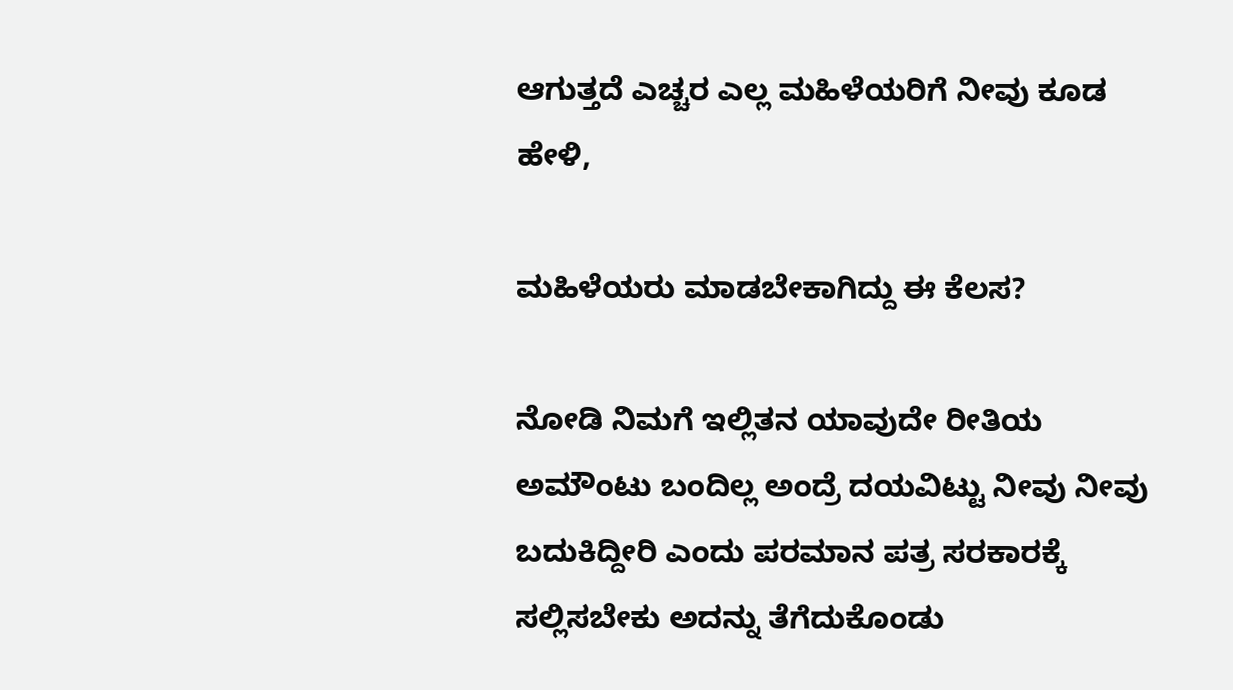ಆಗುತ್ತದೆ ಎಚ್ಚರ ಎಲ್ಲ ಮಹಿಳೆಯರಿಗೆ ನೀವು ಕೂಡ ಹೇಳಿ,

ಮಹಿಳೆಯರು ಮಾಡಬೇಕಾಗಿದ್ದು ಈ ಕೆಲಸ?

ನೋಡಿ ನಿಮಗೆ ಇಲ್ಲಿತನ ಯಾವುದೇ ರೀತಿಯ ಅಮೌಂಟು ಬಂದಿಲ್ಲ ಅಂದ್ರೆ ದಯವಿಟ್ಟು ನೀವು ನೀವು ಬದುಕಿದ್ದೀರಿ ಎಂದು ಪರಮಾನ ಪತ್ರ ಸರಕಾರಕ್ಕೆ ಸಲ್ಲಿಸಬೇಕು ಅದನ್ನು ತೆಗೆದುಕೊಂಡು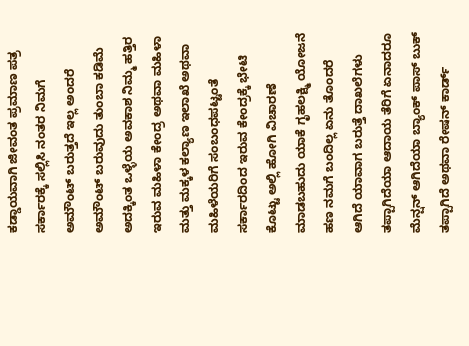ಕಡ್ಡಾಯವಾಗಿ ಜೀವಂತ ಪ್ರಮಾಣ ಪತ್ರ ಸರ್ಕಾರಕ್ಕೆ ಸಲ್ಲಿಸಿ ನಂತರ ನಿಮಗೆ ಅಮೌಂಟ್ ಬರುತ್ತದೆ ಇಲ್ಲ ಅಂದರೆ ಅಮೌಂಟ್ ಬರುವುದು ತುಂಬಾ ಕಡಿಮೆ ಅದಕ್ಕಿಂತ ಒಳ್ಳೆಯ ಅವಕಾಶ ನಿಮ್ಮ ಹತ್ತಿರ ಇರುವ ಮಹಿಳಾ ಕೇಂದ್ರ ಅಥವಾ ಮಹಿಳಾ ಮತ್ತು ಮಕ್ಕಳ ಕಲ್ಯಾಣ ಇಲಾಖೆ ಅಥವಾ ಮಹಿಳೆಯರಿಗೆ ಸಂಬಂಧಪಟ್ಟಂತೆ ಸರ್ಕಾರದಿಂದ ಇರುವ ಕೇಂದ್ರಕ್ಕೆ ಭೇಟಿ ಕೊಟ್ಟು ಅಲ್ಲಿ ಹೋಗಿ ವಿಚಾರಣೆ ಮಾಡಬಹುದು ಯಾಕೆ ಗೃಹಲಕ್ಷ್ಮಿ ಯೋಜನೆ ಹಣ ನಮಗೆ ಬಂದಿಲ್ಲ ಏನು ತೊಂದರೆ ಆಗಿದೆ ಯಾವಾಗ ಬರುತ್ತೆ ದಾಖಲೆಗಳು ತಪ್ಪಾಗಿದೆಯಾ ಆದಾಯ ತೆರಿಗೆ ಏನಾದರೂ ಮೆನ್ಷನ್ ಆಗಿದೆಯಾ ಬ್ಯಾಂಕ್ ಪಾಸ್ ಬುಕ್ ತಪ್ಪಾಗಿದೆ ಅಥವಾ ರೇಷನ್ ಕಾರ್ಡ್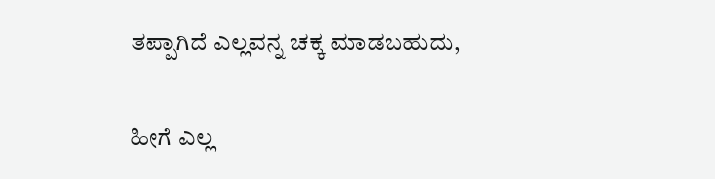ತಪ್ಪಾಗಿದೆ ಎಲ್ಲವನ್ನ ಚಕ್ಕ ಮಾಡಬಹುದು,

ಹೀಗೆ ಎಲ್ಲ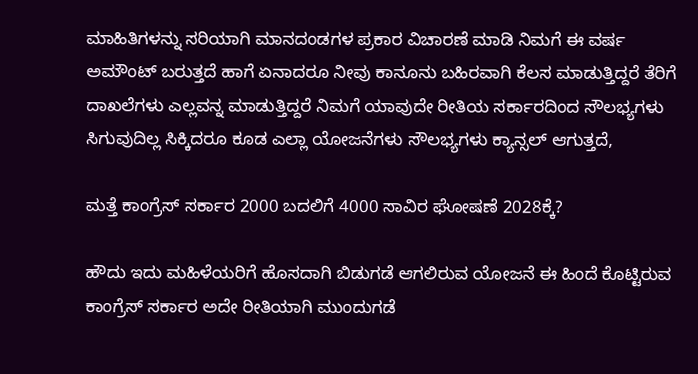ಮಾಹಿತಿಗಳನ್ನು ಸರಿಯಾಗಿ ಮಾನದಂಡಗಳ ಪ್ರಕಾರ ವಿಚಾರಣೆ ಮಾಡಿ ನಿಮಗೆ ಈ ವರ್ಷ ಅಮೌಂಟ್ ಬರುತ್ತದೆ ಹಾಗೆ ಏನಾದರೂ ನೀವು ಕಾನೂನು ಬಹಿರವಾಗಿ ಕೆಲಸ ಮಾಡುತ್ತಿದ್ದರೆ ತೆರಿಗೆ ದಾಖಲೆಗಳು ಎಲ್ಲವನ್ನ ಮಾಡುತ್ತಿದ್ದರೆ ನಿಮಗೆ ಯಾವುದೇ ರೀತಿಯ ಸರ್ಕಾರದಿಂದ ಸೌಲಭ್ಯಗಳು ಸಿಗುವುದಿಲ್ಲ ಸಿಕ್ಕಿದರೂ ಕೂಡ ಎಲ್ಲಾ ಯೋಜನೆಗಳು ಸೌಲಭ್ಯಗಳು ಕ್ಯಾನ್ಸಲ್ ಆಗುತ್ತದೆ,

ಮತ್ತೆ ಕಾಂಗ್ರೆಸ್ ಸರ್ಕಾರ 2000 ಬದಲಿಗೆ 4000 ಸಾವಿರ ಘೋಷಣೆ 2028ಕ್ಕೆ?

ಹೌದು ಇದು ಮಹಿಳೆಯರಿಗೆ ಹೊಸದಾಗಿ ಬಿಡುಗಡೆ ಆಗಲಿರುವ ಯೋಜನೆ ಈ ಹಿಂದೆ ಕೊಟ್ಟಿರುವ ಕಾಂಗ್ರೆಸ್ ಸರ್ಕಾರ ಅದೇ ರೀತಿಯಾಗಿ ಮುಂದುಗಡೆ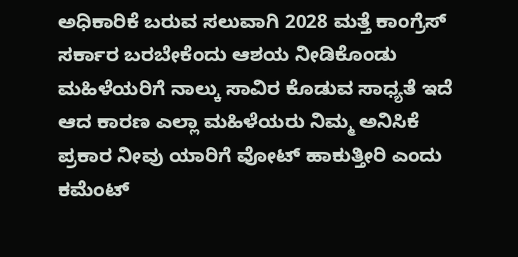ಅಧಿಕಾರಿಕೆ ಬರುವ ಸಲುವಾಗಿ 2028 ಮತ್ತೆ ಕಾಂಗ್ರೆಸ್ ಸರ್ಕಾರ ಬರಬೇಕೆಂದು ಆಶಯ ನೀಡಿಕೊಂಡು ಮಹಿಳೆಯರಿಗೆ ನಾಲ್ಕು ಸಾವಿರ ಕೊಡುವ ಸಾಧ್ಯತೆ ಇದೆ ಆದ ಕಾರಣ ಎಲ್ಲಾ ಮಹಿಳೆಯರು ನಿಮ್ಮ ಅನಿಸಿಕೆ ಪ್ರಕಾರ ನೀವು ಯಾರಿಗೆ ವೋಟ್ ಹಾಕುತ್ತೀರಿ ಎಂದು ಕಮೆಂಟ್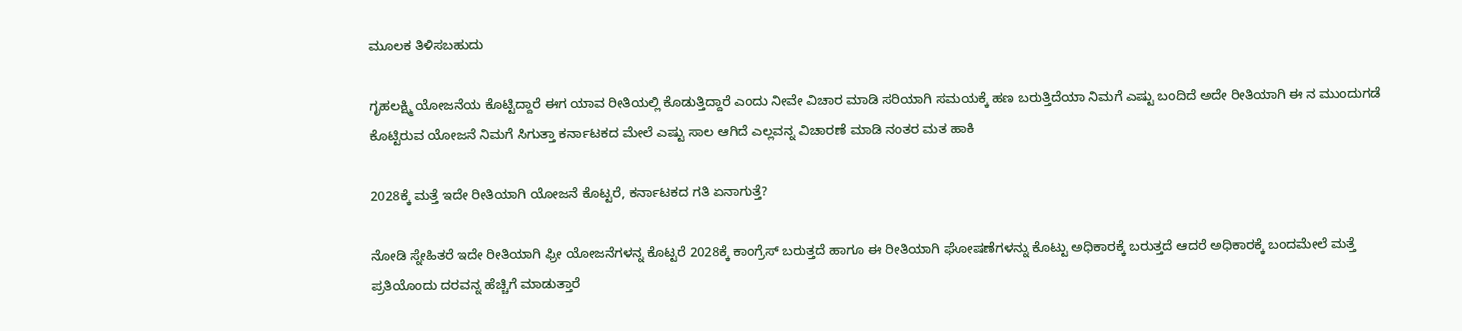ಮೂಲಕ ತಿಳಿಸಬಹುದು

ಗೃಹಲಕ್ಷ್ಮಿ ಯೋಜನೆಯ ಕೊಟ್ಟಿದ್ದಾರೆ ಈಗ ಯಾವ ರೀತಿಯಲ್ಲಿ ಕೊಡುತ್ತಿದ್ದಾರೆ ಎಂದು ನೀವೇ ವಿಚಾರ ಮಾಡಿ ಸರಿಯಾಗಿ ಸಮಯಕ್ಕೆ ಹಣ ಬರುತ್ತಿದೆಯಾ ನಿಮಗೆ ಎಷ್ಟು ಬಂದಿದೆ ಅದೇ ರೀತಿಯಾಗಿ ಈ ನ ಮುಂದುಗಡೆ ಕೊಟ್ಟಿರುವ ಯೋಜನೆ ನಿಮಗೆ ಸಿಗುತ್ತಾ ಕರ್ನಾಟಕದ ಮೇಲೆ ಎಷ್ಟು ಸಾಲ ಆಗಿದೆ ಎಲ್ಲವನ್ನ ವಿಚಾರಣೆ ಮಾಡಿ ನಂತರ ಮತ ಹಾಕಿ

2028ಕ್ಕೆ ಮತ್ತೆ ಇದೇ ರೀತಿಯಾಗಿ ಯೋಜನೆ ಕೊಟ್ಟರೆ, ಕರ್ನಾಟಕದ ಗತಿ ಏನಾಗುತ್ತೆ?

ನೋಡಿ ಸ್ನೇಹಿತರೆ ಇದೇ ರೀತಿಯಾಗಿ ಫ್ರೀ ಯೋಜನೆಗಳನ್ನ ಕೊಟ್ಟರೆ 2028ಕ್ಕೆ ಕಾಂಗ್ರೆಸ್ ಬರುತ್ತದೆ ಹಾಗೂ ಈ ರೀತಿಯಾಗಿ ಘೋಷಣೆಗಳನ್ನು ಕೊಟ್ಟು ಅಧಿಕಾರಕ್ಕೆ ಬರುತ್ತದೆ ಆದರೆ ಅಧಿಕಾರಕ್ಕೆ ಬಂದಮೇಲೆ ಮತ್ತೆ ಪ್ರತಿಯೊಂದು ದರವನ್ನ ಹೆಚ್ಚಿಗೆ ಮಾಡುತ್ತಾರೆ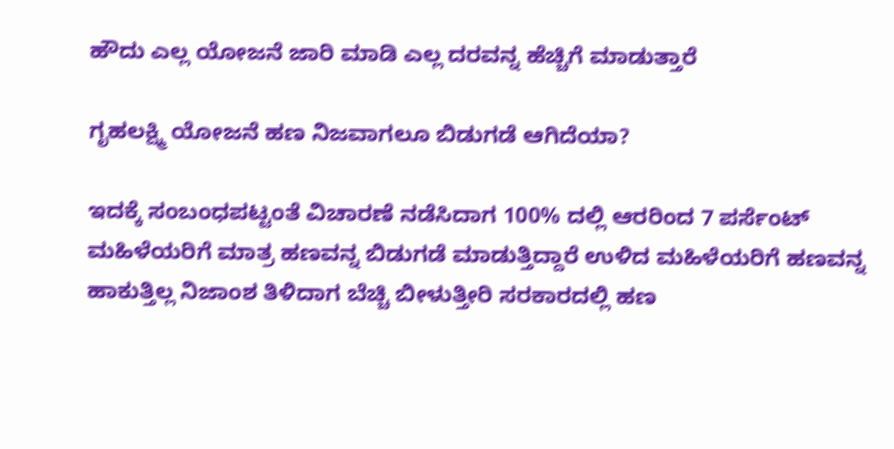ಹೌದು ಎಲ್ಲ ಯೋಜನೆ ಜಾರಿ ಮಾಡಿ ಎಲ್ಲ ದರವನ್ನ ಹೆಚ್ಚಿಗೆ ಮಾಡುತ್ತಾರೆ

ಗೃಹಲಕ್ಷ್ಮಿ ಯೋಜನೆ ಹಣ ನಿಜವಾಗಲೂ ಬಿಡುಗಡೆ ಆಗಿದೆಯಾ?

ಇದಕ್ಕೆ ಸಂಬಂಧಪಟ್ಟಂತೆ ವಿಚಾರಣೆ ನಡೆಸಿದಾಗ 100% ದಲ್ಲಿ ಆರರಿಂದ 7 ಪರ್ಸೆಂಟ್ ಮಹಿಳೆಯರಿಗೆ ಮಾತ್ರ ಹಣವನ್ನ ಬಿಡುಗಡೆ ಮಾಡುತ್ತಿದ್ದಾರೆ ಉಳಿದ ಮಹಿಳೆಯರಿಗೆ ಹಣವನ್ನ ಹಾಕುತ್ತಿಲ್ಲ ನಿಜಾಂಶ ತಿಳಿದಾಗ ಬೆಚ್ಚಿ ಬೀಳುತ್ತೀರಿ ಸರಕಾರದಲ್ಲಿ ಹಣ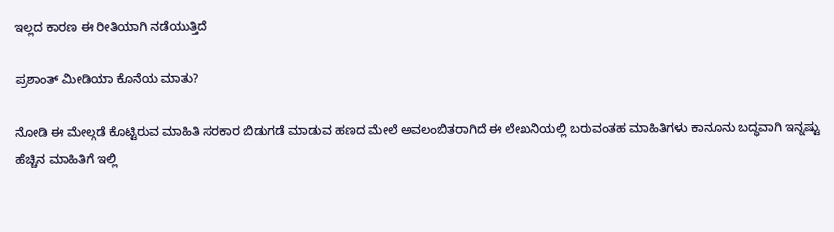ಇಲ್ಲದ ಕಾರಣ ಈ ರೀತಿಯಾಗಿ ನಡೆಯುತ್ತಿದೆ

ಪ್ರಶಾಂತ್ ಮೀಡಿಯಾ ಕೊನೆಯ ಮಾತು?

ನೋಡಿ ಈ ಮೇಲ್ಗಡೆ ಕೊಟ್ಟಿರುವ ಮಾಹಿತಿ ಸರಕಾರ ಬಿಡುಗಡೆ ಮಾಡುವ ಹಣದ ಮೇಲೆ ಅವಲಂಬಿತರಾಗಿದೆ ಈ ಲೇಖನಿಯಲ್ಲಿ ಬರುವಂತಹ ಮಾಹಿತಿಗಳು ಕಾನೂನು ಬದ್ಧವಾಗಿ ಇನ್ನಷ್ಟು ಹೆಚ್ಚಿನ ಮಾಹಿತಿಗೆ ಇಲ್ಲಿ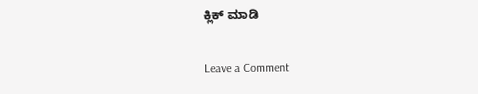ಕ್ಲಿಕ್ ಮಾಡಿ

Leave a Comment